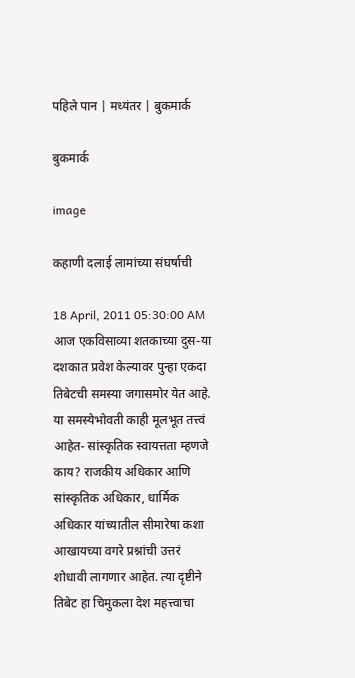पहिले पान | मध्यंतर | बुकमार्क

बुकमार्क

image

कहाणी दलाई लामांच्या संघर्षाची

18 April, 2011 05:30:00 AM
आज एकविसाव्या शतकाच्या दुस-या दशकात प्रवेश केल्यावर पुन्हा एकदा तिबेटची समस्या जगासमोर येत आहे. या समस्येभोवती काही मूलभूत तत्त्वं आहेत- सांस्कृतिक स्वायत्तता म्हणजे काय? राजकीय अधिकार आणि सांस्कृतिक अधिकार, धार्मिक अधिकार यांच्यातील सीमारेषा कशा आखायच्या वगरे प्रश्नांची उत्तरं शोधावी लागणार आहेत. त्या दृष्टीने तिबेट हा चिमुकला देश महत्त्वाचा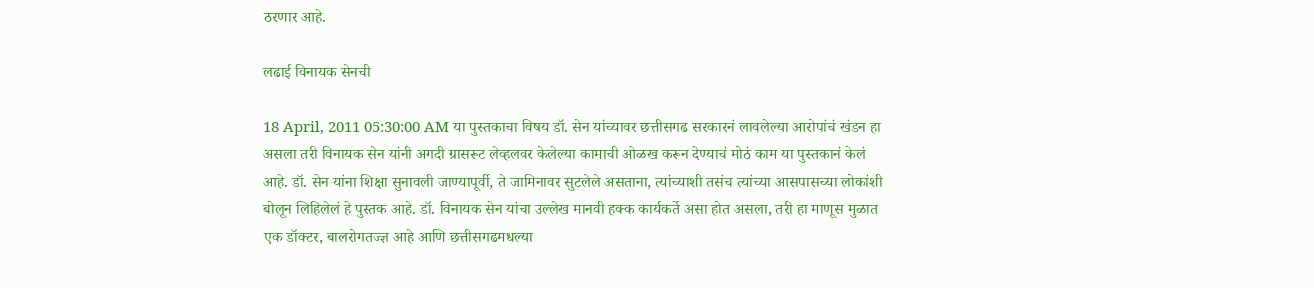ठरणार आहे.

लढाई विनायक सेनची

18 April, 2011 05:30:00 AM या पुस्तकाचा विषय डॉ. सेन यांच्यावर छत्तीसगढ सरकारनं लावलेल्या आरोपांचं खंडन हा असला तरी विनायक सेन यांनी अगदी ग्रासरूट लेव्हलवर केलेल्या कामाची ओळख करून देण्याचं मोठं काम या पुस्तकानं केलं आहे. डॉ. सेन यांना शिक्षा सुनावली जाण्यापूर्वी, ते जामिनावर सुटलेले असताना, त्यांच्याशी तसंच त्यांच्या आसपासच्या लोकांशी बोलून लिहिलेलं हे पुस्तक आहे. डॉ. विनायक सेन यांचा उल्लेख मानवी हक्क कार्यकर्ते असा होत असला, तरी हा माणूस मुळात एक डॉक्टर, बालरोगतज्ज्ञ आहे आणि छत्तीसगढमधल्या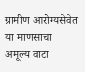ग्रामीण आरोग्यसेवेत या माणसाचा अमूल्य वाटा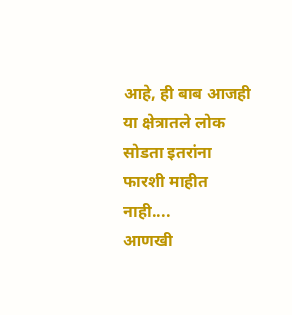आहे, ही बाब आजही या क्षेत्रातले लोक सोडता इतरांना फारशी माहीत नाही....
आणखी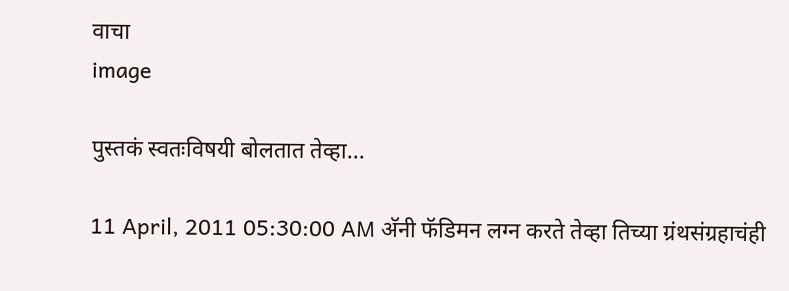वाचा
image

पुस्तकं स्वतःविषयी बोलतात तेव्हा...

11 April, 2011 05:30:00 AM अ‍ॅनी फॅडिमन लग्न करते तेव्हा तिच्या ग्रंथसंग्रहाचंही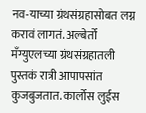नव-याच्या ग्रंथसंग्रहासोबत लग्न करावं लागतं. अल्बेर्तो मँग्युएलच्या ग्रंथसंग्रहातली पुस्तकं रात्री आपापसांत कुजबुजतात. कार्लोस लुईस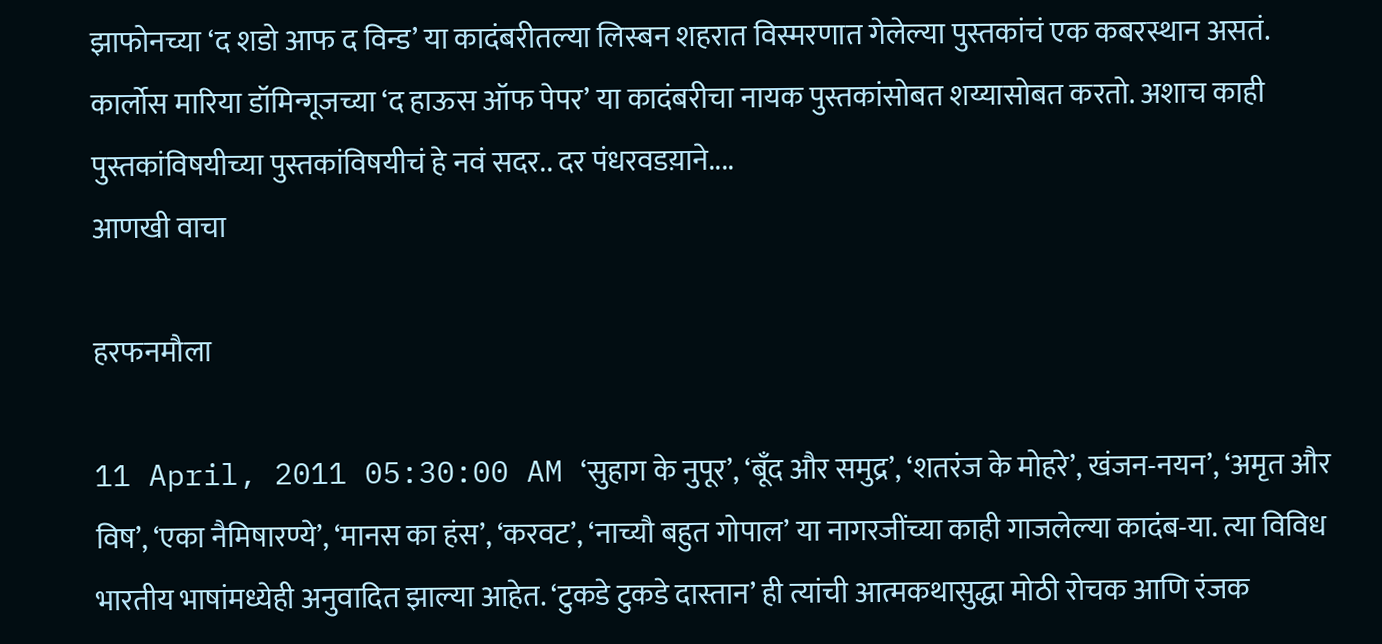झाफोनच्या ‘द शडो आफ द विन्ड’ या कादंबरीतल्या लिस्बन शहरात विस्मरणात गेलेल्या पुस्तकांचं एक कबरस्थान असतं. कार्लोस मारिया डॉमिन्गूजच्या ‘द हाऊस ऑफ पेपर’ या कादंबरीचा नायक पुस्तकांसोबत शय्यासोबत करतो. अशाच काही पुस्तकांविषयीच्या पुस्तकांविषयीचं हे नवं सदर.. दर पंधरवडय़ाने....
आणखी वाचा

हरफनमौला

11 April, 2011 05:30:00 AM ‘सुहाग के नुपूर’, ‘बूँद और समुद्र’, ‘शतरंज के मोहरे’, खंजन-नयन’, ‘अमृत और विष’, ‘एका नैमिषारण्ये’, ‘मानस का हंस’, ‘करवट’, ‘नाच्यौ बहुत गोपाल’ या नागरजींच्या काही गाजलेल्या कादंब-या. त्या विविध भारतीय भाषांमध्येही अनुवादित झाल्या आहेत. ‘टुकडे टुकडे दास्तान’ ही त्यांची आत्मकथासुद्धा मोठी रोचक आणि रंजक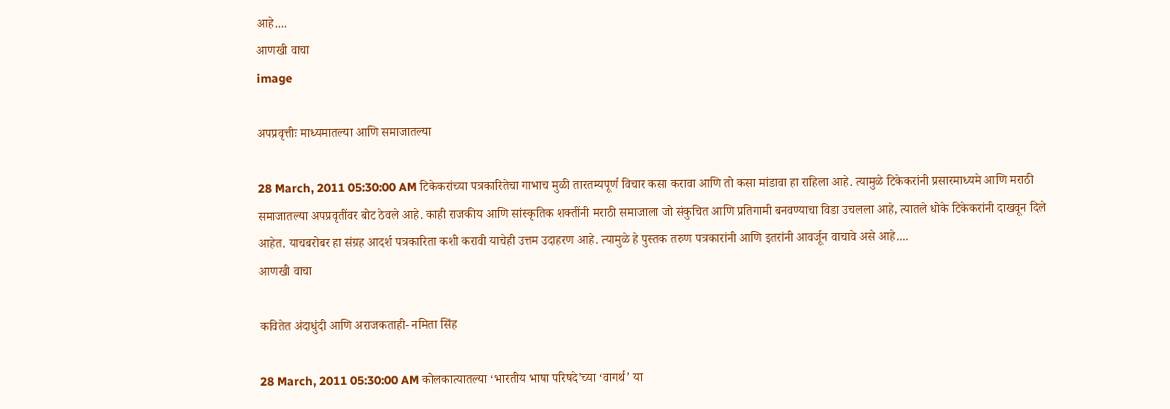आहे....
आणखी वाचा
image

अपप्रवृत्तीः माध्यमातल्या आणि समाजातल्या

28 March, 2011 05:30:00 AM टिकेकरांच्या पत्रकारितेचा गाभाच मुळी तारतम्यपूर्ण विचार कसा करावा आणि तो कसा मांडावा हा राहिला आहे. त्यामुळे टिकेकरांनी प्रसारमाध्यमे आणि मराठी समाजातल्या अपप्रवृतींवर बोट ठेवले आहे. काही राजकीय आणि सांस्कृतिक शक्तींनी मराठी समाजाला जो संकुचित आणि प्रतिगामी बनवण्याचा विडा उचलला आहे, त्यातले धोके टिकेकरांनी दाखवून दिले आहेत. याचबरोबर हा संग्रह आदर्श पत्रकारिता कशी करावी याचेही उत्तम उदाहरण आहे. त्यामुळे हे पुस्तक तरुण पत्रकारांनी आणि इतरांनी आवर्जून वाचावे असे आहे....
आणखी वाचा

कवितेत अंदाधुंदी आणि अराजकताही- नमिता सिंह

28 March, 2011 05:30:00 AM कोलकात्यातल्या ‘भारतीय भाषा परिषदे’च्या ‘वागर्थ’ या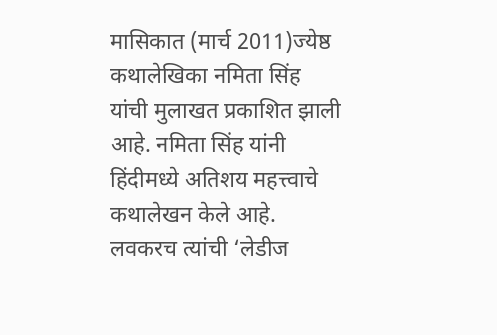मासिकात (मार्च 2011)ज्येष्ठ कथालेखिका नमिता सिंह यांची मुलाखत प्रकाशित झाली आहे. नमिता सिंह यांनी हिंदीमध्ये अतिशय महत्त्वाचे कथालेखन केले आहे. लवकरच त्यांची ‘लेडीज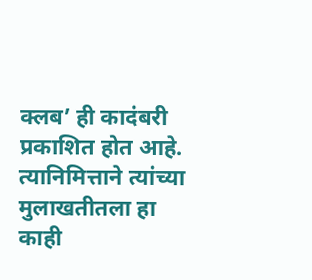क्लब’ ही कादंबरी प्रकाशित होत आहे. त्यानिमित्ताने त्यांच्या मुलाखतीतला हा काही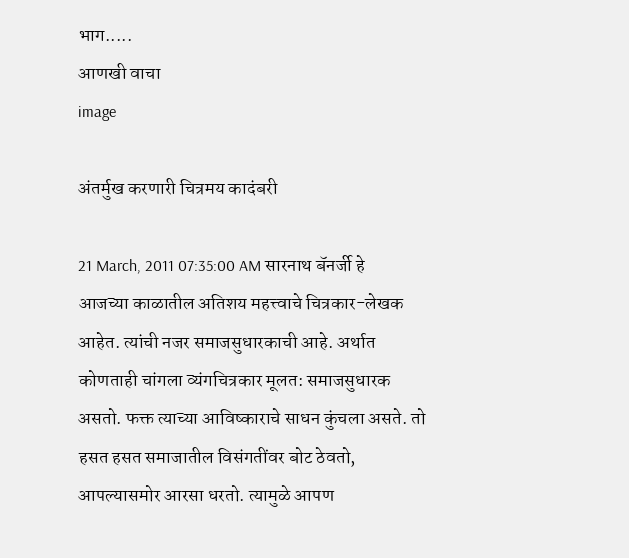भाग.....
आणखी वाचा
image

अंतर्मुख करणारी चित्रमय कादंबरी

21 March, 2011 07:35:00 AM सारनाथ बॅनर्जी हे आजच्या काळातील अतिशय महत्त्वाचे चित्रकार-लेखक आहेत. त्यांची नजर समाजसुधारकाची आहे. अर्थात कोणताही चांगला व्यंगचित्रकार मूलत: समाजसुधारक असतो. फक्त त्याच्या आविष्काराचे साधन कुंचला असते. तो हसत हसत समाजातील विसंगतींवर बोट ठेवतो, आपल्यासमोर आरसा धरतो. त्यामुळे आपण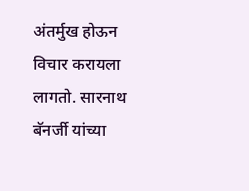अंतर्मुख होऊन विचार करायला लागतो. सारनाथ बॅनर्जी यांच्या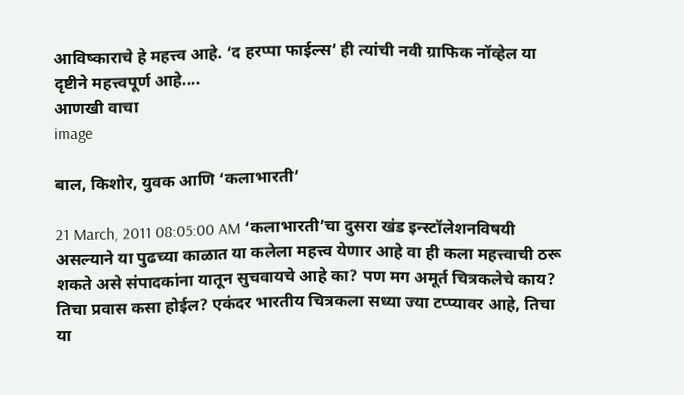आविष्काराचे हे महत्त्व आहे. ‘द हरप्पा फाईल्स’ ही त्यांची नवी ग्राफिक नॉव्हेल या दृष्टीने महत्त्वपूर्ण आहे....
आणखी वाचा
image

बाल, किशोर, युवक आणि ‘कलाभारती’

21 March, 2011 08:05:00 AM ‘कलाभारती’चा दुसरा खंड इन्स्टॉलेशनविषयी असल्याने या पुढच्या काळात या कलेला महत्त्व येणार आहे वा ही कला महत्त्वाची ठरू शकते असे संपादकांना यातून सुचवायचे आहे का? पण मग अमूर्त चित्रकलेचे काय? तिचा प्रवास कसा होईल? एकंदर भारतीय चित्रकला सध्या ज्या टप्प्यावर आहे, तिचा या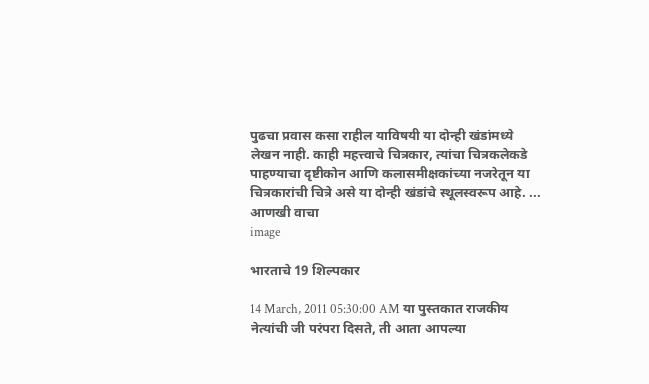पुढचा प्रवास कसा राहील याविषयी या दोन्ही खंडांमध्ये लेखन नाही. काही महत्त्वाचे चित्रकार, त्यांचा चित्रकलेकडे पाहण्याचा दृष्टीकोन आणि कलासमीक्षकांच्या नजरेतून या चित्रकारांची चित्रे असे या दोन्ही खंडांचे स्थूलस्वरूप आहे. ...
आणखी वाचा
image

भारताचे 19 शिल्पकार

14 March, 2011 05:30:00 AM या पुस्तकात राजकीय नेत्यांची जी परंपरा दिसते, ती आता आपल्या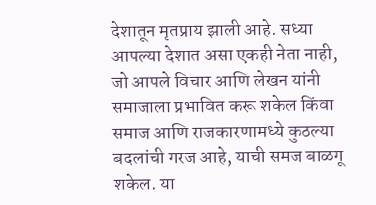देशातून मृतप्राय झाली आहे. सध्या आपल्या देशात असा एकही नेता नाही, जो आपले विचार आणि लेखन यांनी समाजाला प्रभावित करू शकेल किंवा समाज आणि राजकारणामध्ये कुठल्या बदलांची गरज आहे, याची समज बाळगू शकेल. या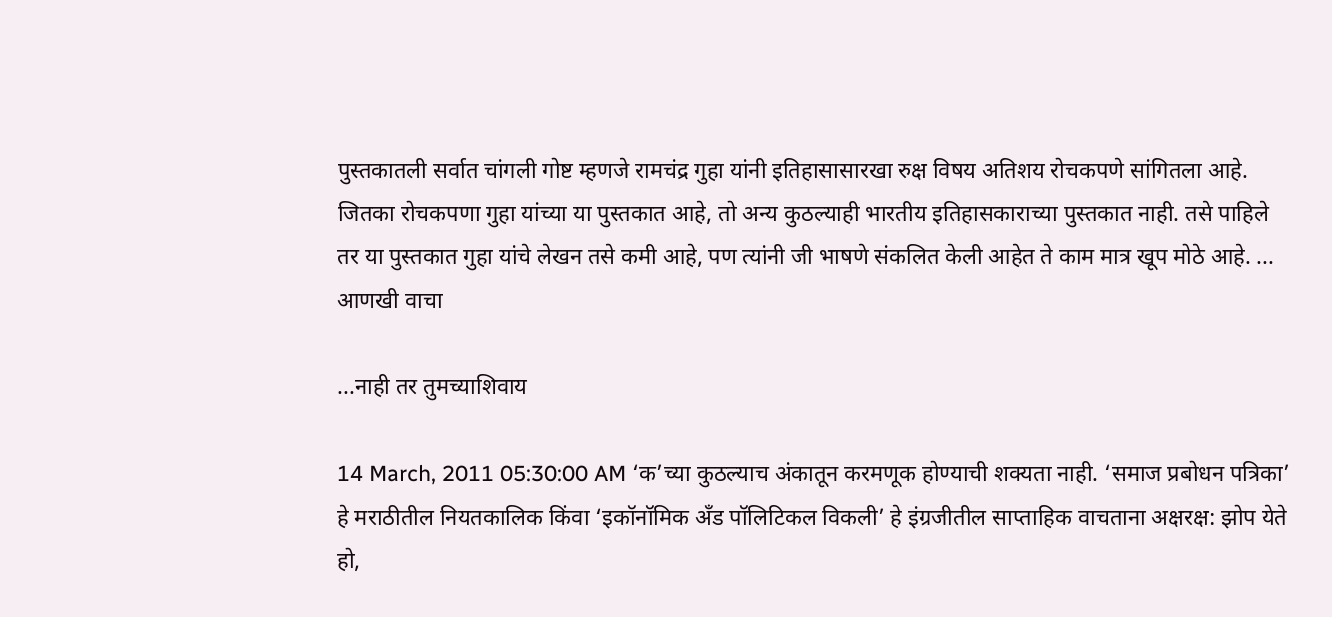पुस्तकातली सर्वात चांगली गोष्ट म्हणजे रामचंद्र गुहा यांनी इतिहासासारखा रुक्ष विषय अतिशय रोचकपणे सांगितला आहे. जितका रोचकपणा गुहा यांच्या या पुस्तकात आहे, तो अन्य कुठल्याही भारतीय इतिहासकाराच्या पुस्तकात नाही. तसे पाहिले तर या पुस्तकात गुहा यांचे लेखन तसे कमी आहे, पण त्यांनी जी भाषणे संकलित केली आहेत ते काम मात्र खूप मोठे आहे. ...
आणखी वाचा

...नाही तर तुमच्याशिवाय

14 March, 2011 05:30:00 AM ‘क’च्या कुठल्याच अंकातून करमणूक होण्याची शक्यता नाही. ‘समाज प्रबोधन पत्रिका’ हे मराठीतील नियतकालिक किंवा ‘इकॉनॉमिक अँड पॉलिटिकल विकली’ हे इंग्रजीतील साप्ताहिक वाचताना अक्षरक्ष: झोप येते हो,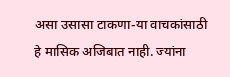असा उसासा टाकणा-या वाचकांसाठी हे मासिक अजिबात नाही. ज्यांना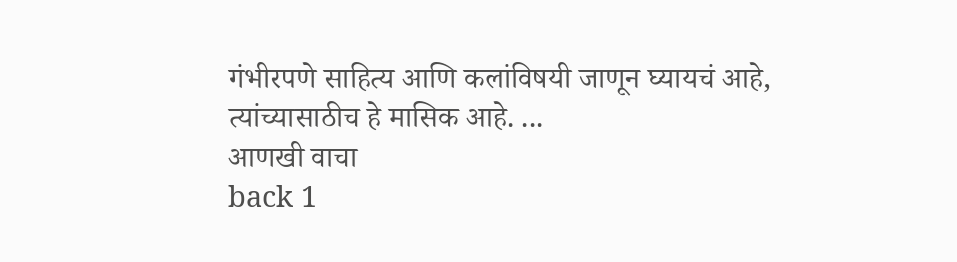गंभीरपणे साहित्य आणि कलांविषयी जाणून घ्यायचं आहे, त्यांच्यासाठीच हे मासिक आहे. ...
आणखी वाचा
back 1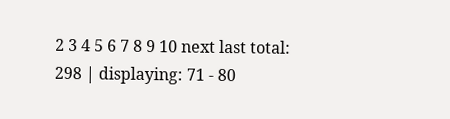2 3 4 5 6 7 8 9 10 next last total: 298 | displaying: 71 - 80